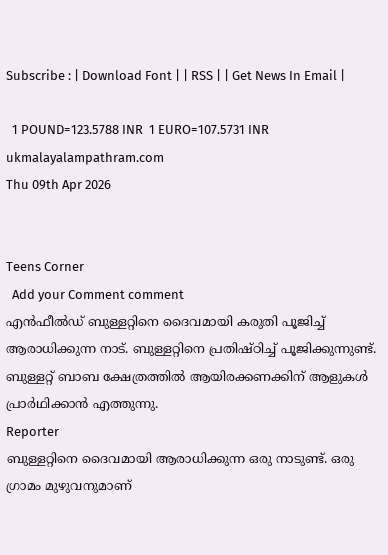Subscribe : | Download Font | | RSS | | Get News In Email |

  1 POUND=123.5788 INR  1 EURO=107.5731 INR
ukmalayalampathram.com
Thu 09th Apr 2026


Teens Corner
  Add your Comment comment
എന്‍ഫീല്‍ഡ് ബുള്ളറ്റിനെ ദൈവമായി കരുതി പൂജിച്ച് ആരാധിക്കുന്ന നാട്. ബുള്ളറ്റിനെ പ്രതിഷ്ഠിച്ച് പൂജിക്കുന്നുണ്ട്. ബുള്ളറ്റ് ബാബ ക്ഷേത്രത്തില്‍ ആയിരക്കണക്കിന് ആളുകള്‍ പ്രാര്‍ഥിക്കാന്‍ എത്തുന്നു.
Reporter
ബുള്ളറ്റിനെ ദൈവമായി ആരാധിക്കുന്ന ഒരു നാടുണ്ട്. ഒരു ഗ്രാമം മുഴുവനുമാണ്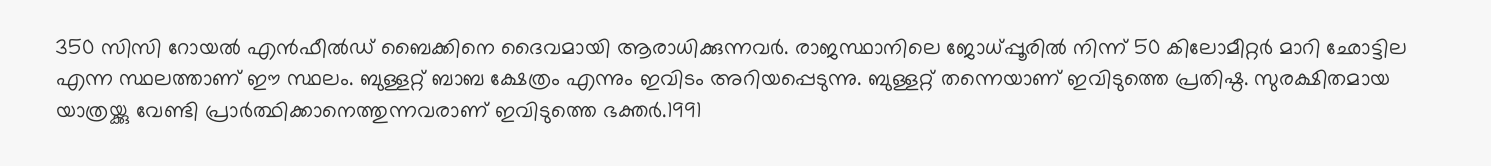350 സിസി റോയല്‍ എന്‍ഫീല്‍ഡ് ബൈക്കിനെ ദൈവമായി ആരാധിക്കുന്നവര്‍. രാജസ്ഥാനിലെ ജോധ്പ്പൂരില്‍ നിന്ന് 50 കിലോമീറ്റര്‍ മാറി ഛോട്ടില എന്ന സ്ഥലത്താണ് ഈ സ്ഥലം. ബുള്ളറ്റ് ബാബ ക്ഷേത്രം എന്നും ഇവിടം അറിയപ്പെടുന്നു. ബുള്ളറ്റ് തന്നെയാണ് ഇവിടുത്തെ പ്രതിഷ്ഠ. സുരക്ഷിതമായ യാത്രയ്ക്കു വേണ്ടി പ്രാര്‍ത്ഥിക്കാനെത്തുന്നവരാണ് ഇവിടുത്തെ ഭക്തര്‍.1991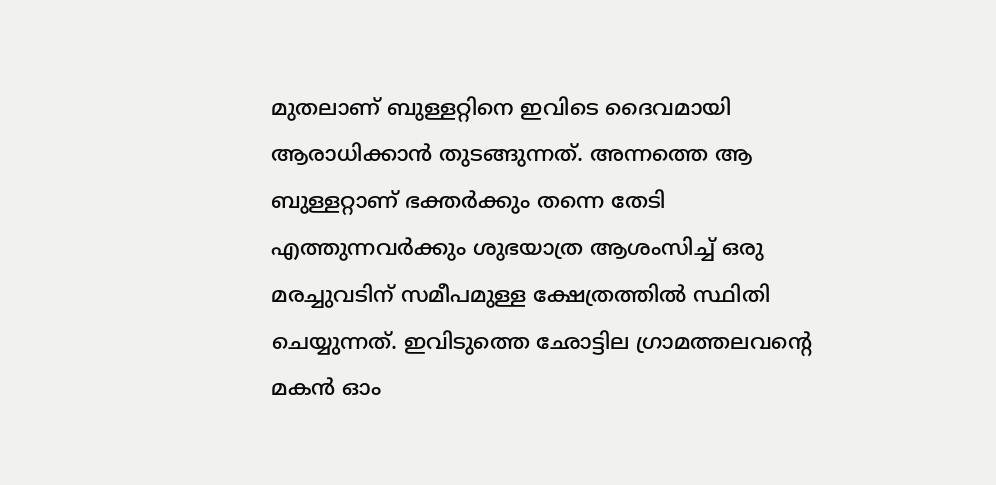മുതലാണ് ബുള്ളറ്റിനെ ഇവിടെ ദൈവമായി ആരാധിക്കാന്‍ തുടങ്ങുന്നത്. അന്നത്തെ ആ ബുള്ളറ്റാണ് ഭക്തര്‍ക്കും തന്നെ തേടി എത്തുന്നവര്‍ക്കും ശുഭയാത്ര ആശംസിച്ച് ഒരു മരച്ചുവടിന് സമീപമുള്ള ക്ഷേത്രത്തില്‍ സ്ഥിതി ചെയ്യുന്നത്. ഇവിടുത്തെ ഛോട്ടില ഗ്രാമത്തലവന്റെ മകന്‍ ഓം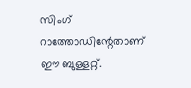സിംഗ് റാത്തോഡിന്റേതാണ് ഈ ബുള്ളറ്റ്.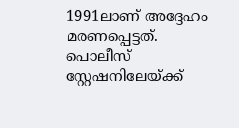1991ലാണ് അദ്ദേഹം മരണപ്പെട്ടത്. പൊലീസ് സ്റ്റേഷനിലേയ്ക്ക്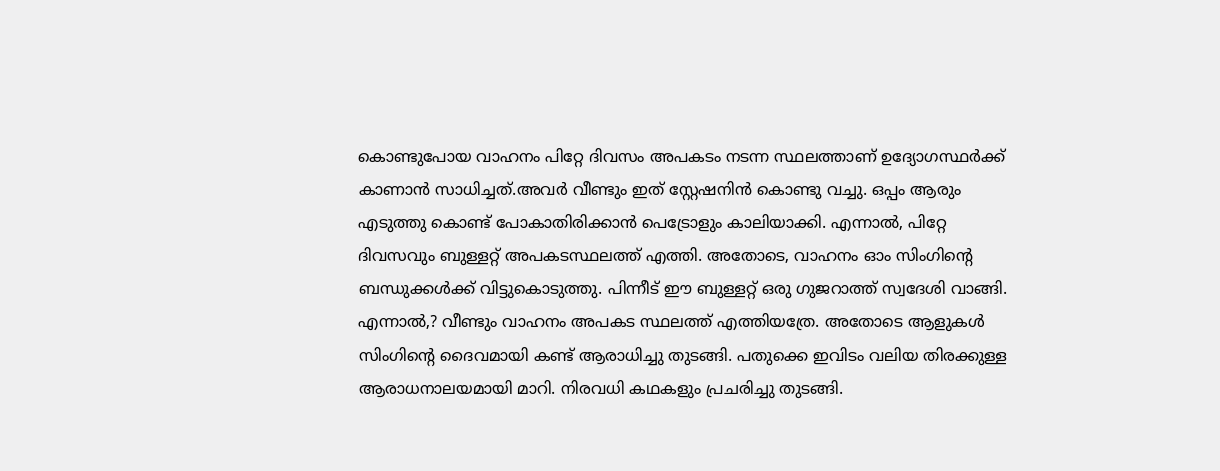കൊണ്ടുപോയ വാഹനം പിറ്റേ ദിവസം അപകടം നടന്ന സ്ഥലത്താണ് ഉദ്യോഗസ്ഥര്‍ക്ക് കാണാന്‍ സാധിച്ചത്.അവര്‍ വീണ്ടും ഇത് സ്റ്റേഷനിന്‍ കൊണ്ടു വച്ചു. ഒപ്പം ആരും എടുത്തു കൊണ്ട് പോകാതിരിക്കാന്‍ പെട്രോളും കാലിയാക്കി. എന്നാല്‍, പിറ്റേ ദിവസവും ബുള്ളറ്റ് അപകടസ്ഥലത്ത് എത്തി. അതോടെ, വാഹനം ഓം സിംഗിന്റെ ബന്ധുക്കള്‍ക്ക് വിട്ടുകൊടുത്തു. പിന്നീട് ഈ ബുള്ളറ്റ് ഒരു ഗുജറാത്ത് സ്വദേശി വാങ്ങി. എന്നാല്‍,? വീണ്ടും വാഹനം അപകട സ്ഥലത്ത് എത്തിയത്രേ. അതോടെ ആളുകള്‍ സിംഗിന്റെ ദൈവമായി കണ്ട് ആരാധിച്ചു തുടങ്ങി. പതുക്കെ ഇവിടം വലിയ തിരക്കുള്ള ആരാധനാലയമായി മാറി. നിരവധി കഥകളും പ്രചരിച്ചു തുടങ്ങി.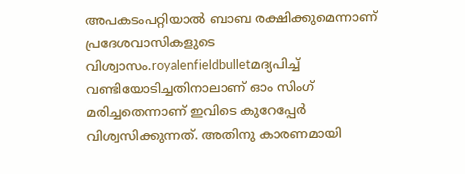അപകടംപറ്റിയാല്‍ ബാബ രക്ഷിക്കുമെന്നാണ് പ്രദേശവാസികളുടെ വിശ്വാസം.royalenfieldbulletമദ്യപിച്ച് വണ്ടിയോടിച്ചതിനാലാണ് ഓം സിംഗ് മരിച്ചതെന്നാണ് ഇവിടെ കുറേപ്പേര്‍ വിശ്വസിക്കുന്നത്. അതിനു കാരണമായി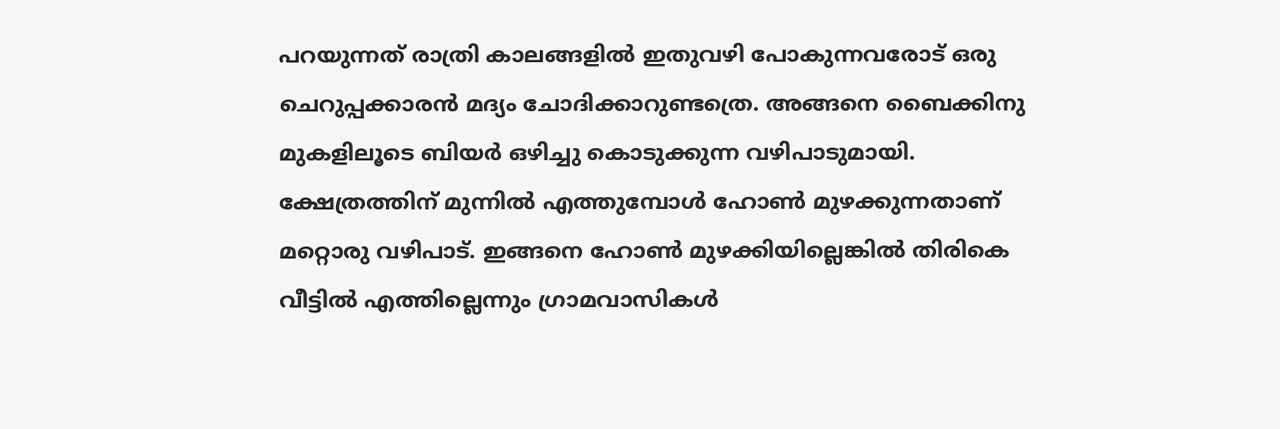പറയുന്നത് രാത്രി കാലങ്ങളില്‍ ഇതുവഴി പോകുന്നവരോട് ഒരു ചെറുപ്പക്കാരന്‍ മദ്യം ചോദിക്കാറുണ്ടത്രെ. അങ്ങനെ ബൈക്കിനു മുകളിലൂടെ ബിയര്‍ ഒഴിച്ചു കൊടുക്കുന്ന വഴിപാടുമായി. ക്ഷേത്രത്തിന് മുന്നില്‍ എത്തുമ്പോള്‍ ഹോണ്‍ മുഴക്കുന്നതാണ് മറ്റൊരു വഴിപാട്. ഇങ്ങനെ ഹോണ്‍ മുഴക്കിയില്ലെങ്കില്‍ തിരികെ വീട്ടില്‍ എത്തില്ലെന്നും ഗ്രാമവാസികള്‍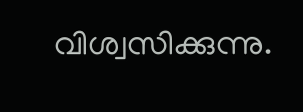വിശ്വസിക്കുന്നു.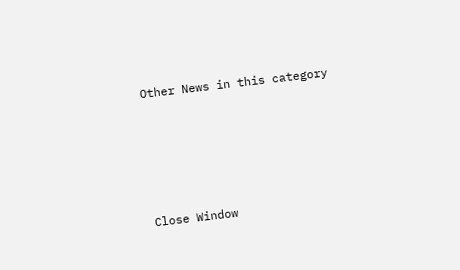Other News in this category








Close Window